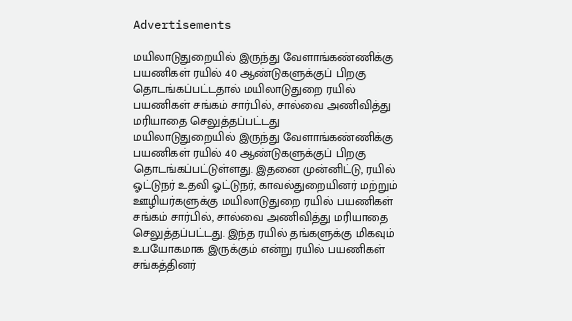Advertisements

மயிலாடுதுறையில் இருந்து வேளாங்கண்ணிக்கு பயணிகள் ரயில் 40 ஆண்டுகளுக்குப் பிறகு தொடங்கப்பட்டதால் மயிலாடுதுறை ரயில் பயணிகள் சங்கம் சார்பில், சால்வை அணிவித்து மரியாதை செலுத்தப்பட்டது
மயிலாடுதுறையில் இருந்து வேளாங்கண்ணிக்கு பயணிகள் ரயில் 40 ஆண்டுகளுக்குப் பிறகு தொடங்கப்பட்டுள்ளது. இதனை முன்னிட்டு, ரயில் ஓட்டுநர் உதவி ஓட்டுநர், காவல்துறையினர் மற்றும் ஊழியர்களுக்கு மயிலாடுதுறை ரயில் பயணிகள் சங்கம் சார்பில், சால்வை அணிவித்து மரியாதை செலுத்தப்பட்டது. இந்த ரயில் தங்களுக்கு மிகவும் உபயோகமாக இருக்கும் என்று ரயில் பயணிகள் சங்கத்தினர்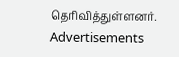தெரிவித்துள்ளனர்.
Advertisements